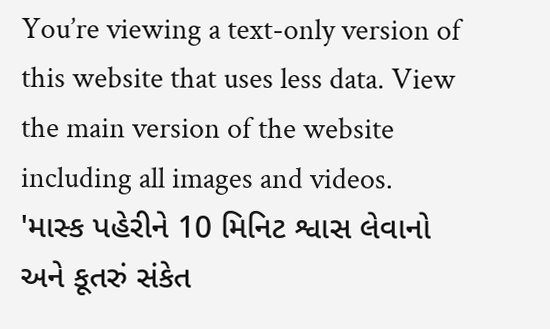You’re viewing a text-only version of this website that uses less data. View the main version of the website including all images and videos.
'માસ્ક પહેરીને 10 મિનિટ શ્વાસ લેવાનો અને કૂતરું સંકેત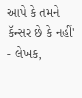આપે કે તમને કૅન્સર છે કે નહીં'
- લેખક,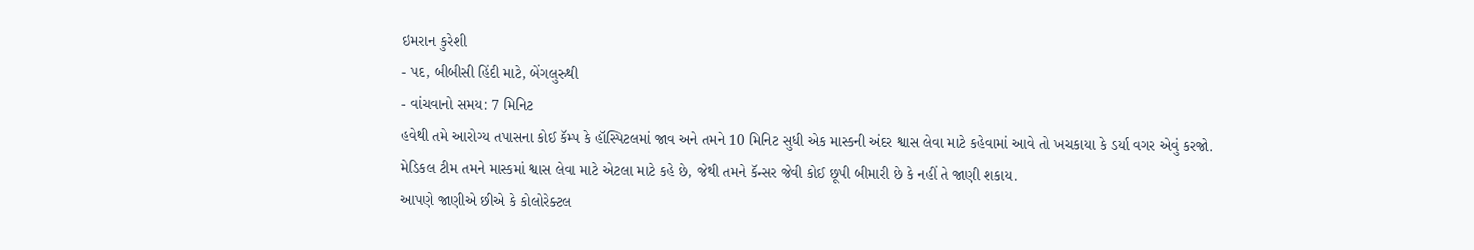ઇમરાન કુરેશી
- પદ, બીબીસી હિંદી માટે, બેંગલુરુથી
- વાંચવાનો સમય: 7 મિનિટ
હવેથી તમે આરોગ્ય તપાસના કોઈ કૅમ્પ કે હૉસ્પિટલમાં જાવ અને તમને 10 મિનિટ સુધી એક માસ્કની અંદર શ્વાસ લેવા માટે કહેવામાં આવે તો ખચકાયા કે ડર્યા વગર એવું કરજો.
મેડિકલ ટીમ તમને માસ્કમાં શ્વાસ લેવા માટે એટલા માટે કહે છે, જેથી તમને કૅન્સર જેવી કોઈ છૂપી બીમારી છે કે નહીં તે જાણી શકાય.
આપણે જાણીએ છીએ કે કોલોરેક્ટલ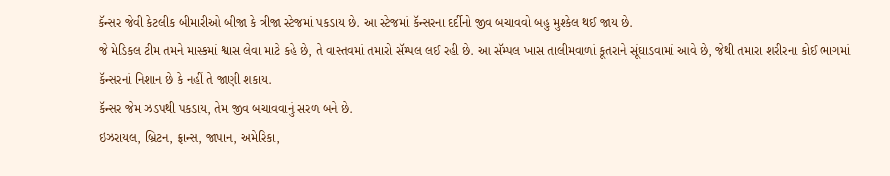કૅન્સર જેવી કેટલીક બીમારીઓ બીજા કે ત્રીજા સ્ટેજમાં પકડાય છે. આ સ્ટેજમાં કૅન્સરના દર્દીનો જીવ બચાવવો બહુ મુશ્કેલ થઈ જાય છે.
જે મેડિકલ ટીમ તમને માસ્કમાં શ્વાસ લેવા માટે કહે છે, તે વાસ્તવમાં તમારો સૅમ્પલ લઈ રહી છે. આ સૅમ્પલ ખાસ તાલીમવાળાં કૂતરાને સૂંઘાડવામાં આવે છે, જેથી તમારા શરીરના કોઈ ભાગમાં કૅન્સરનાં નિશાન છે કે નહીં તે જાણી શકાય.
કૅન્સર જેમ ઝડપથી પકડાય, તેમ જીવ બચાવવાનું સરળ બને છે.
ઇઝરાયલ, બ્રિટન, ફ્રાન્સ, જાપાન, અમેરિકા,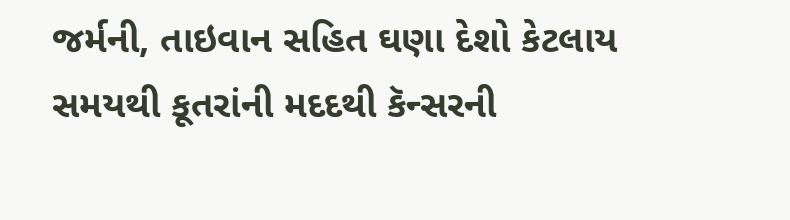જર્મની, તાઇવાન સહિત ઘણા દેશો કેટલાય સમયથી કૂતરાંની મદદથી કૅન્સરની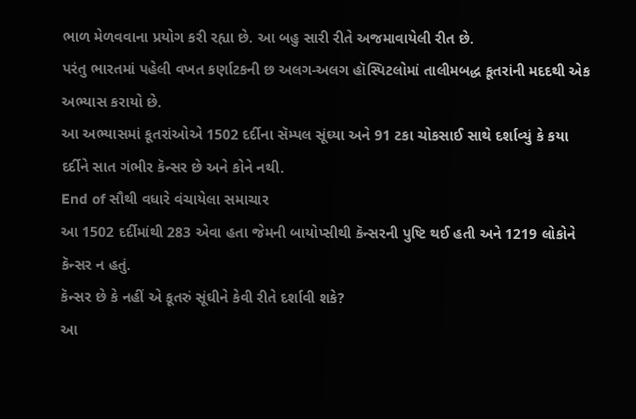ભાળ મેળવવાના પ્રયોગ કરી રહ્યા છે. આ બહુ સારી રીતે અજમાવાયેલી રીત છે.
પરંતુ ભારતમાં પહેલી વખત કર્ણાટકની છ અલગ-અલગ હૉસ્પિટલોમાં તાલીમબદ્ધ કૂતરાંની મદદથી એક અભ્યાસ કરાયો છે.
આ અભ્યાસમાં કૂતરાંઓએ 1502 દર્દીના સૅમ્પલ સૂંઘ્યા અને 91 ટકા ચોકસાઈ સાથે દર્શાવ્યું કે કયા દર્દીને સાત ગંભીર કૅન્સર છે અને કોને નથી.
End of સૌથી વધારે વંચાયેલા સમાચાર
આ 1502 દર્દીમાંથી 283 એવા હતા જેમની બાયોપ્સીથી કૅન્સરની પુષ્ટિ થઈ હતી અને 1219 લોકોને કૅન્સર ન હતું.
કૅન્સર છે કે નહીં એ કૂતરું સૂંઘીને કેવી રીતે દર્શાવી શકે?
આ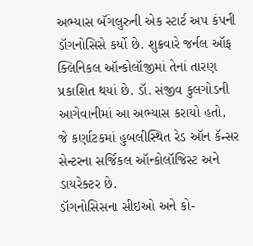અભ્યાસ બૅંગલુરુની એક સ્ટાર્ટ અપ કંપની ડૉગનોસિસે કર્યો છે. શુક્રવારે જર્નલ ઑફ ક્લિનિકલ ઑન્કોલૉજીમાં તેનાં તારણ પ્રકાશિત થયાં છે. ડૉ. સંજીવ કુલગોડની આગેવાનીમાં આ અભ્યાસ કરાયો હતો, જે કર્ણાટકમાં હુબલીસ્થિત રેડ ઑન કૅન્સર સેન્ટરના સર્જિકલ ઑન્કોલૉજિસ્ટ અને ડાયરેક્ટર છે.
ડૉગનોસિસના સીઇઓ અને કો-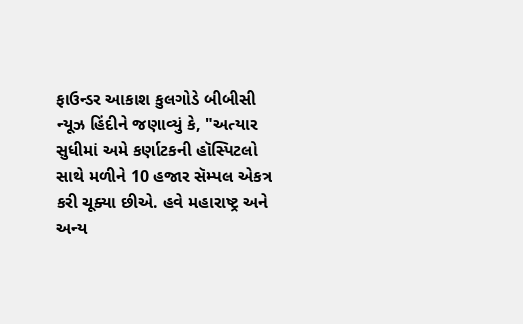ફાઉન્ડર આકાશ કુલગોડે બીબીસી ન્યૂઝ હિંદીને જણાવ્યું કે, "અત્યાર સુધીમાં અમે કર્ણાટકની હૉસ્પિટલો સાથે મળીને 10 હજાર સૅમ્પલ એકત્ર કરી ચૂક્યા છીએ. હવે મહારાષ્ટ્ર અને અન્ય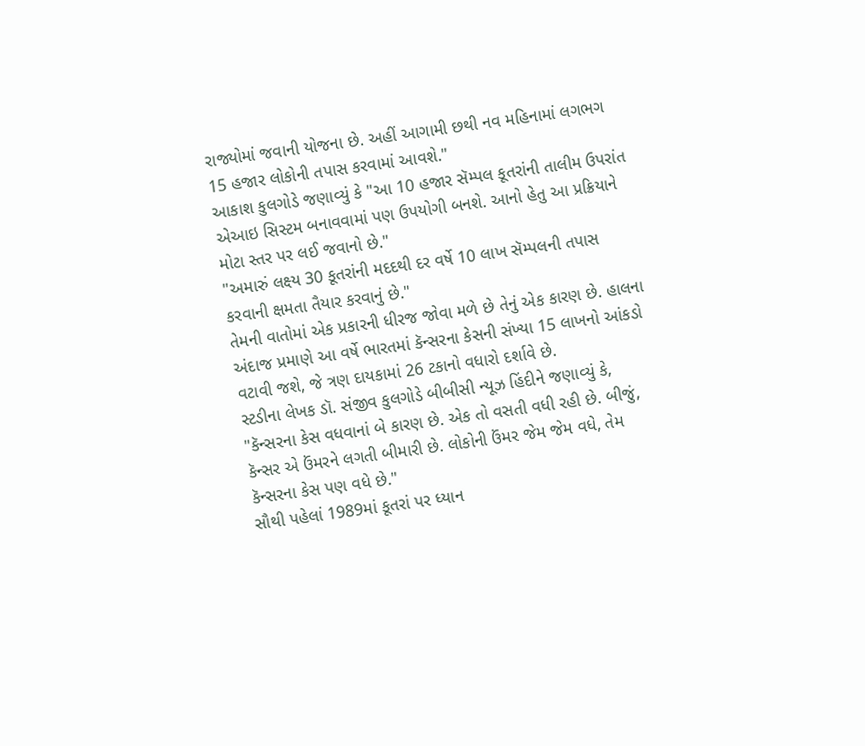રાજ્યોમાં જવાની યોજના છે. અહીં આગામી છથી નવ મહિનામાં લગભગ 15 હજાર લોકોની તપાસ કરવામાં આવશે."
આકાશ કુલગોડે જણાવ્યું કે "આ 10 હજાર સૅમ્પલ કૂતરાંની તાલીમ ઉપરાંત એઆઇ સિસ્ટમ બનાવવામાં પણ ઉપયોગી બનશે. આનો હેતુ આ પ્રક્રિયાને મોટા સ્તર પર લઈ જવાનો છે."
"અમારું લક્ષ્ય 30 કૂતરાંની મદદથી દર વર્ષે 10 લાખ સૅમ્પલની તપાસ કરવાની ક્ષમતા તૈયાર કરવાનું છે."
તેમની વાતોમાં એક પ્રકારની ધીરજ જોવા મળે છે તેનું એક કારણ છે. હાલના અંદાજ પ્રમાણે આ વર્ષે ભારતમાં કૅન્સરના કેસની સંખ્યા 15 લાખનો આંકડો વટાવી જશે, જે ત્રણ દાયકામાં 26 ટકાનો વધારો દર્શાવે છે.
સ્ટડીના લેખક ડૉ. સંજીવ કુલગોડે બીબીસી ન્યૂઝ હિંદીને જણાવ્યું કે, "કૅન્સરના કેસ વધવાનાં બે કારણ છે. એક તો વસતી વધી રહી છે. બીજું, કૅન્સર એ ઉંમરને લગતી બીમારી છે. લોકોની ઉંમર જેમ જેમ વધે, તેમ કૅન્સરના કેસ પણ વધે છે."
સૌથી પહેલાં 1989માં કૂતરાં પર ધ્યાન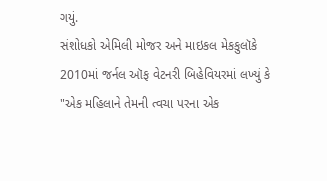ગયું.
સંશોધકો એમિલી મોજર અને માઇકલ મેકકુલૉકે 2010માં જર્નલ ઑફ વેટનરી બિહેવિયરમાં લખ્યું કે "એક મહિલાને તેમની ત્વચા પરના એક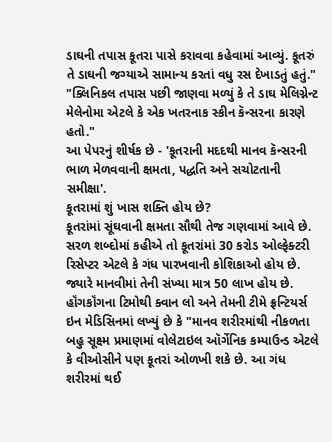ડાઘની તપાસ કૂતરા પાસે કરાવવા કહેવામાં આવ્યું. કૂતરું તે ડાઘની જગ્યાએ સામાન્ય કરતાં વધુ રસ દેખાડતું હતું."
"ક્લિનિકલ તપાસ પછી જાણવા મળ્યું કે તે ડાઘ મેલિગ્નેન્ટ મેલેનોમા એટલે કે એક ખતરનાક સ્કીન કૅન્સરના કારણે હતો."
આ પેપરનું શીર્ષક છે - 'કૂતરાની મદદથી માનવ કૅન્સરની ભાળ મેળવવાની ક્ષમતા, પદ્ધતિ અને સચોટતાની સમીક્ષા'.
કૂતરામાં શું ખાસ શક્તિ હોય છે?
કૂતરાંમાં સૂંઘવાની ક્ષમતા સૌથી તેજ ગણવામાં આવે છે. સરળ શબ્દોમાં કહીએ તો કૂતરાંમાં 30 કરોડ ઓલ્ફેક્ટરી રિસેપ્ટર એટલે કે ગંધ પારખવાની કોશિકાઓ હોય છે. જ્યારે માનવીમાં તેની સંખ્યા માત્ર 50 લાખ હોય છે.
હૉંગકૉંગના ટિમોથી ક્વાન લો અને તેમની ટીમે ફ્રન્ટિયર્સ ઇન મેડિસિનમાં લખ્યું છે કે "માનવ શરીરમાંથી નીકળતા બહુ સૂક્ષ્મ પ્રમાણમાં વોલેટાઇલ ઑર્ગેનિક કમ્પાઉન્ડ એટલે કે વીઓસીને પણ કૂતરાં ઓળખી શકે છે. આ ગંધ શરીરમાં થઈ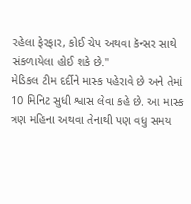રહેલા ફેરફાર, કોઈ ચેપ અથવા કૅન્સર સાથે સંકળાયેલા હોઈ શકે છે."
મેડિકલ ટીમ દર્દીને માસ્ક પહેરાવે છે અને તેમાં 10 મિનિટ સુધી શ્વાસ લેવા કહે છે. આ માસ્ક ત્રણ મહિના અથવા તેનાથી પણ વધુ સમય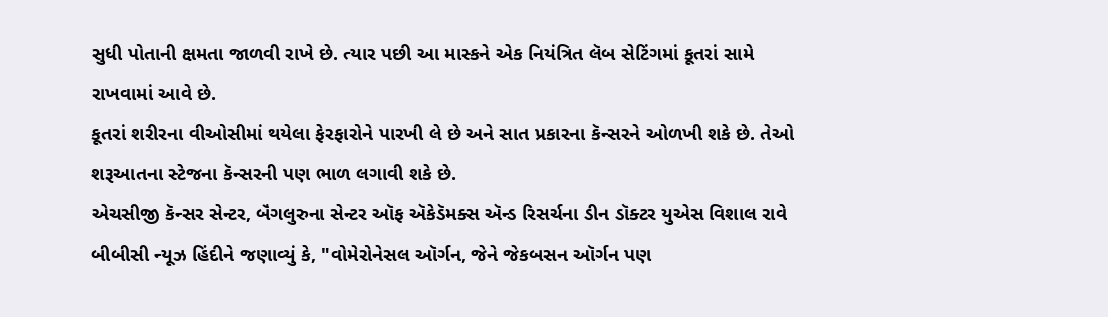સુધી પોતાની ક્ષમતા જાળવી રાખે છે. ત્યાર પછી આ માસ્કને એક નિયંત્રિત લૅબ સેટિંગમાં કૂતરાં સામે રાખવામાં આવે છે.
કૂતરાં શરીરના વીઓસીમાં થયેલા ફેરફારોને પારખી લે છે અને સાત પ્રકારના કૅન્સરને ઓળખી શકે છે. તેઓ શરૂઆતના સ્ટેજના કૅન્સરની પણ ભાળ લગાવી શકે છે.
એચસીજી કૅન્સર સેન્ટર, બૅંગલુરુના સેન્ટર ઑફ ઍકેડૅમક્સ ઍન્ડ રિસર્ચના ડીન ડૉક્ટર યુએસ વિશાલ રાવે બીબીસી ન્યૂઝ હિંદીને જણાવ્યું કે, "વોમેરોનેસલ ઑર્ગન, જેને જેકબસન ઑર્ગન પણ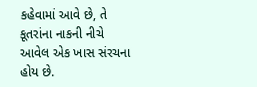કહેવામાં આવે છે, તે કૂતરાંના નાકની નીચે આવેલ એક ખાસ સંરચના હોય છે.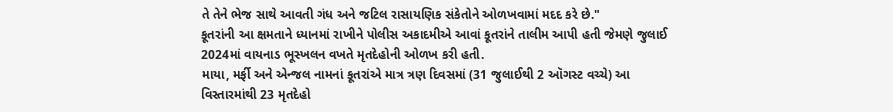તે તેને ભેજ સાથે આવતી ગંધ અને જટિલ રાસાયણિક સંકેતોને ઓળખવામાં મદદ કરે છે."
કૂતરાંની આ ક્ષમતાને ધ્યાનમાં રાખીને પોલીસ અકાદમીએ આવાં કૂતરાંને તાલીમ આપી હતી જેમણે જુલાઈ 2024માં વાયનાડ ભૂસ્ખલન વખતે મૃતદેહોની ઓળખ કરી હતી.
માયા, મર્ફી અને એન્જલ નામનાં કૂતરાંએ માત્ર ત્રણ દિવસમાં (31 જુલાઈથી 2 ઑગસ્ટ વચ્ચે) આ વિસ્તારમાંથી 23 મૃતદેહો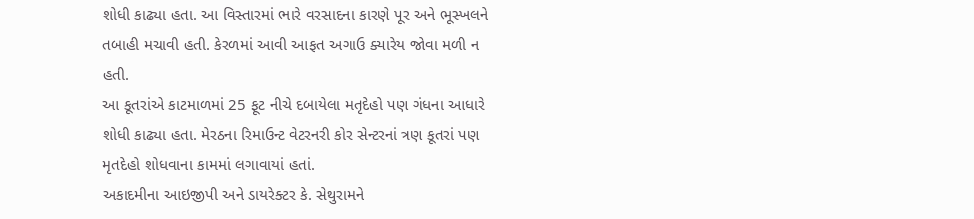શોધી કાઢ્યા હતા. આ વિસ્તારમાં ભારે વરસાદના કારણે પૂર અને ભૂસ્ખલને તબાહી મચાવી હતી. કેરળમાં આવી આફત અગાઉ ક્યારેય જોવા મળી ન હતી.
આ કૂતરાંએ કાટમાળમાં 25 ફૂટ નીચે દબાયેલા મતૃદેહો પણ ગંધના આધારે શોધી કાઢ્યા હતા. મેરઠના રિમાઉન્ટ વેટરનરી કોર સેન્ટરનાં ત્રણ કૂતરાં પણ મૃતદેહો શોધવાના કામમાં લગાવાયાં હતાં.
અકાદમીના આઇજીપી અને ડાયરેક્ટર કે. સેથુરામને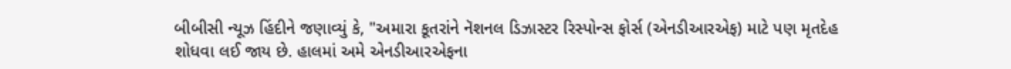બીબીસી ન્યૂઝ હિંદીને જણાવ્યું કે, "અમારા કૂતરાંને નૅશનલ ડિઝાસ્ટર રિસ્પોન્સ ફોર્સ (એનડીઆરએફ) માટે પણ મૃતદેહ શોધવા લઈ જાય છે. હાલમાં અમે એનડીઆરએફના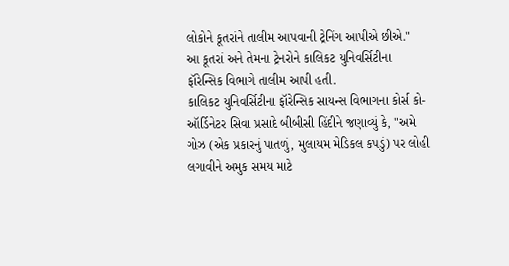લોકોને કૂતરાંને તાલીમ આપવાની ટ્રેનિંગ આપીએ છીએ."
આ કૂતરાં અને તેમના ટ્રેનરોને કાલિકટ યુનિવર્સિટીના ફૉરેન્સિક વિભાગે તાલીમ આપી હતી.
કાલિકટ યુનિવર્સિટીના ફૉરેન્સિક સાયન્સ વિભાગના કોર્સ કો-ઑર્ડિનેટર સિવા પ્રસાદે બીબીસી હિંદીને જણાવ્યું કે, "અમે ગોઝ (એક પ્રકારનું પાતળું, મુલાયમ મેડિકલ કપડું) પર લોહી લગાવીને અમુક સમય માટે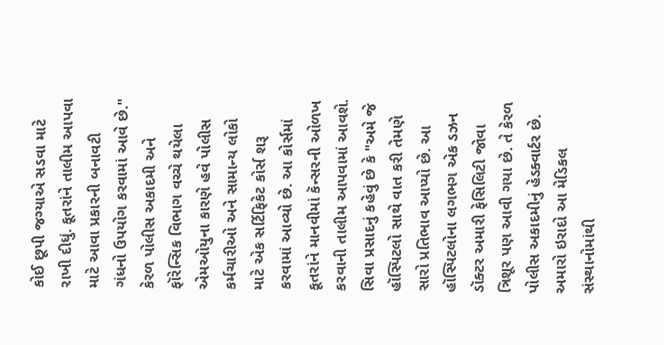કોઈ છૂપી જગ્યાએ સડવા માટે રાખી દીધું. કૂતરાંને તાલીમ આપવા માટે આવા પ્રકારની બનાવટી ગંધનો ઉપયોગ કરવામાં આવે છે."
કેરળ પોલીસ અકાદમી અને ફૉરેન્સિક વિભાગ વચ્ચે થયેલા એમઓયુના કારણે હવે પોલીસ કર્મચારીઓ અને સામાન્ય લોકો માટે એક સર્ટિફિકેટ કોર્સ શરૂ કરવામાં આવ્યો છે. આ કોર્સમાં કૂતરાંને માનવીમાં કૅન્સરની ઓળખ કરવાની તાલીમ આપવામાં આવશે.
સિવા પ્રસાદનું કહેવું છે કે "અમે જે હૉસ્પિટલો સાથે વાત કરી તેમણે સારો પ્રતિભાવ આપ્યો છે. આ હૉસ્પિટલોના લગભગ એક ડઝન ડૉક્ટર અમારી ફેસિલિટી જોવા ત્રિશૂર પણ આવી ગયા છે. તે કેરળ પોલીસ અકાદમીનું હેડક્વાર્ટર છે. અમારો ઇરાદો આ મેડિકલ સંસ્થાનોમાંથી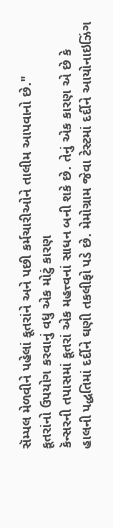સૅમ્પલ મેળવીને પહેલાં કૂતરાંને અને પછી કર્મચારીઓને તાલીમ આપવાનો છે."
કૂતરાંનો ઉપયોગ કરવાનું વધુ એક મોટું કારણ
કૅન્સરની તપાસમાં કૂતરાં એક મહત્ત્વનાં સાધન બની શકે છે. તેનું એક કારણ એ છે કે હાલની પદ્ધતિમાં દર્દીને ઘણી તકલીફો પડે છે. મેમોગ્રામ જેવા ટેસ્ટમાં દર્દીને આયોનાઇઝિંગ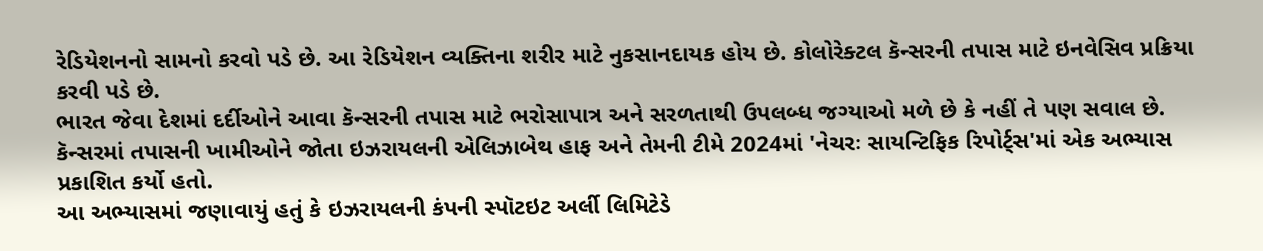રેડિયેશનનો સામનો કરવો પડે છે. આ રેડિયેશન વ્યક્તિના શરીર માટે નુકસાનદાયક હોય છે. કોલોરેક્ટલ કૅન્સરની તપાસ માટે ઇનવેસિવ પ્રક્રિયા કરવી પડે છે.
ભારત જેવા દેશમાં દર્દીઓને આવા કૅન્સરની તપાસ માટે ભરોસાપાત્ર અને સરળતાથી ઉપલબ્ધ જગ્યાઓ મળે છે કે નહીં તે પણ સવાલ છે.
કૅન્સરમાં તપાસની ખામીઓને જોતા ઇઝરાયલની એલિઝાબેથ હાફ અને તેમની ટીમે 2024માં 'નેચરઃ સાયન્ટિફિક રિપોર્ટ્સ'માં એક અભ્યાસ પ્રકાશિત કર્યો હતો.
આ અભ્યાસમાં જણાવાયું હતું કે ઇઝરાયલની કંપની સ્પૉટઇટ અર્લી લિમિટેડે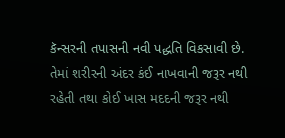કૅન્સરની તપાસની નવી પદ્ધતિ વિકસાવી છે. તેમાં શરીરની અંદર કંઈ નાખવાની જરૂર નથી રહેતી તથા કોઈ ખાસ મદદની જરૂર નથી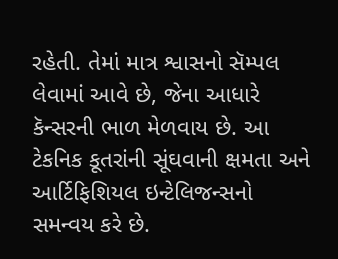રહેતી. તેમાં માત્ર શ્વાસનો સૅમ્પલ લેવામાં આવે છે, જેના આધારે કૅન્સરની ભાળ મેળવાય છે. આ ટેકનિક કૂતરાંની સૂંઘવાની ક્ષમતા અને આર્ટિફિશિયલ ઇન્ટેલિજન્સનો સમન્વય કરે છે.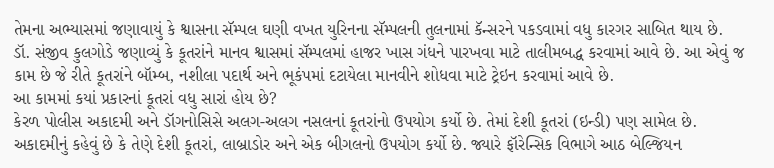તેમના અભ્યાસમાં જણાવાયું કે શ્વાસના સૅમ્પલ ઘણી વખત યુરિનના સૅમ્પલની તુલનામાં કૅન્સરને પકડવામાં વધુ કારગર સાબિત થાય છે.
ડૉ. સંજીવ કુલગોડે જણાવ્યું કે કૂતરાંને માનવ શ્વાસમાં સૅમ્પલમાં હાજર ખાસ ગંધને પારખવા માટે તાલીમબદ્ધ કરવામાં આવે છે. આ એવું જ કામ છે જે રીતે કૂતરાંને બૉમ્બ, નશીલા પદાર્થ અને ભૂકંપમાં દટાયેલા માનવીને શોધવા માટે ટ્રેઇન કરવામાં આવે છે.
આ કામમાં કયાં પ્રકારનાં કૂતરાં વધુ સારાં હોય છે?
કેરળ પોલીસ અકાદમી અને ડૉગનોસિસે અલગ-અલગ નસલનાં કૂતરાંનો ઉપયોગ કર્યો છે. તેમાં દેશી કૂતરાં (ઇન્ડી) પણ સામેલ છે.
અકાદમીનું કહેવું છે કે તેણે દેશી કૂતરાં, લાબ્રાડોર અને એક બીગલનો ઉપયોગ કર્યો છે. જ્યારે ફૉરેન્સિક વિભાગે આઠ બેલ્જિયન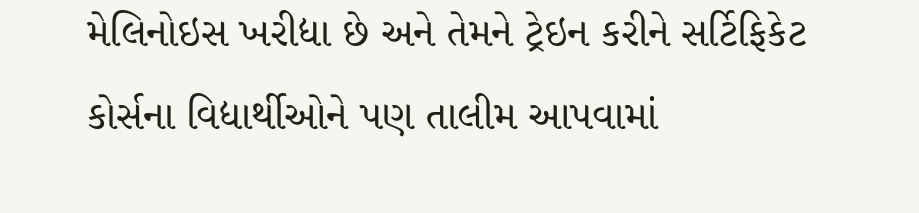મેલિનોઇસ ખરીદ્યા છે અને તેમને ટ્રેઇન કરીને સર્ટિફિકેટ કોર્સના વિદ્યાર્થીઓને પણ તાલીમ આપવામાં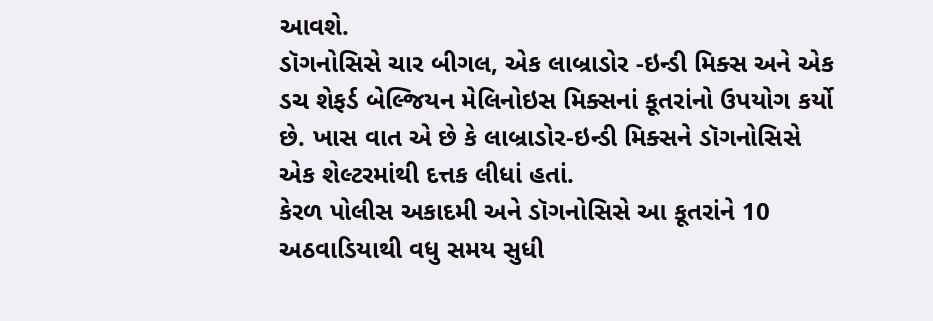આવશે.
ડૉગનોસિસે ચાર બીગલ, એક લાબ્રાડોર -ઇન્ડી મિક્સ અને એક ડચ શેફર્ડ બેલ્જિયન મેલિનોઇસ મિક્સનાં કૂતરાંનો ઉપયોગ કર્યો છે. ખાસ વાત એ છે કે લાબ્રાડોર-ઇન્ડી મિક્સને ડૉગનોસિસે એક શેલ્ટરમાંથી દત્તક લીધાં હતાં.
કેરળ પોલીસ અકાદમી અને ડૉગનોસિસે આ કૂતરાંને 10 અઠવાડિયાથી વધુ સમય સુધી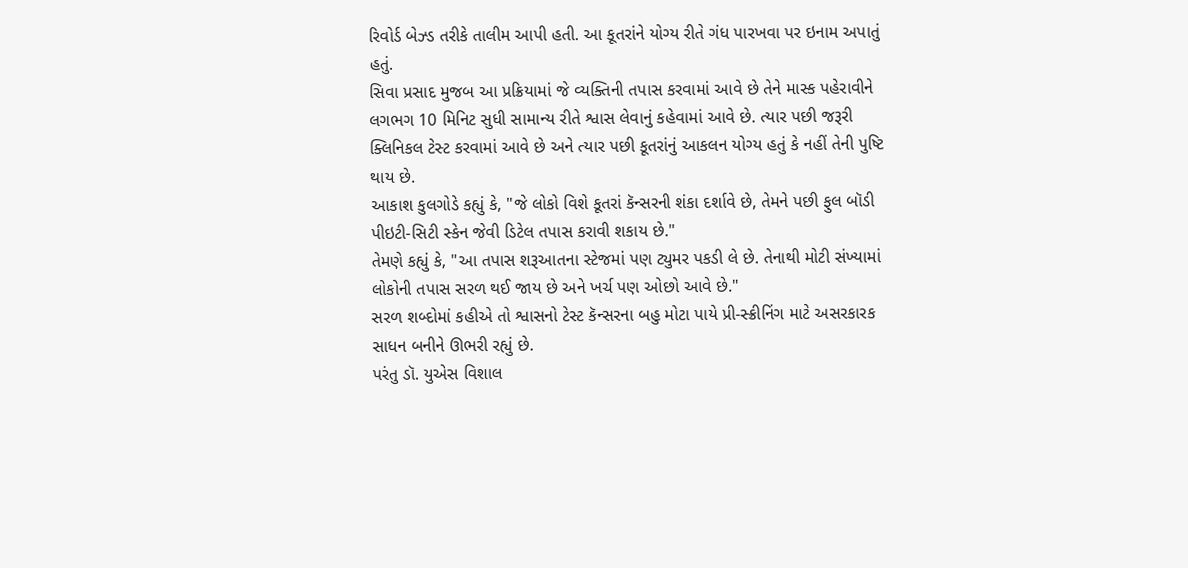રિવોર્ડ બેઝ્ડ તરીકે તાલીમ આપી હતી. આ કૂતરાંને યોગ્ય રીતે ગંધ પારખવા પર ઇનામ અપાતું હતું.
સિવા પ્રસાદ મુજબ આ પ્રક્રિયામાં જે વ્યક્તિની તપાસ કરવામાં આવે છે તેને માસ્ક પહેરાવીને લગભગ 10 મિનિટ સુધી સામાન્ય રીતે શ્વાસ લેવાનું કહેવામાં આવે છે. ત્યાર પછી જરૂરી ક્લિનિકલ ટેસ્ટ કરવામાં આવે છે અને ત્યાર પછી કૂતરાંનું આકલન યોગ્ય હતું કે નહીં તેની પુષ્ટિ થાય છે.
આકાશ કુલગોડે કહ્યું કે, "જે લોકો વિશે કૂતરાં કૅન્સરની શંકા દર્શાવે છે, તેમને પછી ફુલ બૉડી પીઇટી-સિટી સ્કેન જેવી ડિટેલ તપાસ કરાવી શકાય છે."
તેમણે કહ્યું કે, "આ તપાસ શરૂઆતના સ્ટેજમાં પણ ટ્યુમર પકડી લે છે. તેનાથી મોટી સંખ્યામાં લોકોની તપાસ સરળ થઈ જાય છે અને ખર્ચ પણ ઓછો આવે છે."
સરળ શબ્દોમાં કહીએ તો શ્વાસનો ટેસ્ટ કૅન્સરના બહુ મોટા પાયે પ્રી-સ્ક્રીનિંગ માટે અસરકારક સાધન બનીને ઊભરી રહ્યું છે.
પરંતુ ડૉ. યુએસ વિશાલ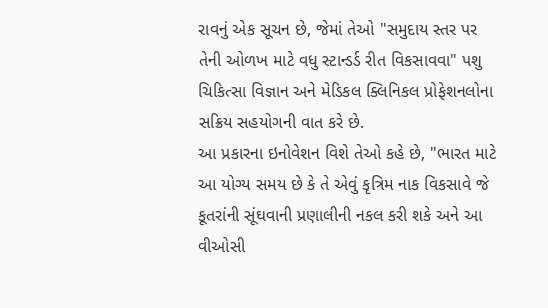રાવનું એક સૂચન છે, જેમાં તેઓ "સમુદાય સ્તર પર તેની ઓળખ માટે વધુ સ્ટાન્ડર્ડ રીત વિકસાવવા" પશુ ચિકિત્સા વિજ્ઞાન અને મેડિકલ ક્લિનિકલ પ્રોફેશનલોના સક્રિય સહયોગની વાત કરે છે.
આ પ્રકારના ઇનોવેશન વિશે તેઓ કહે છે, "ભારત માટે આ યોગ્ય સમય છે કે તે એવું કૃત્રિમ નાક વિકસાવે જે કૂતરાંની સૂંઘવાની પ્રણાલીની નકલ કરી શકે અને આ વીઓસી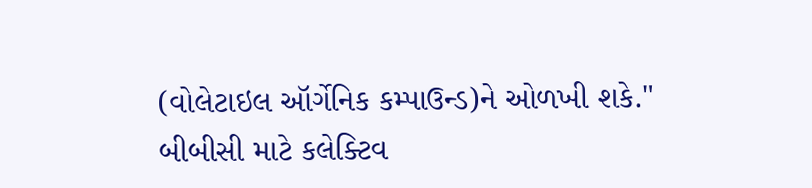(વોલેટાઇલ ઑર્ગેનિક કમ્પાઉન્ડ)ને ઓળખી શકે."
બીબીસી માટે કલેક્ટિવ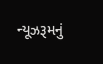ન્યૂઝરૂમનું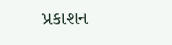પ્રકાશન